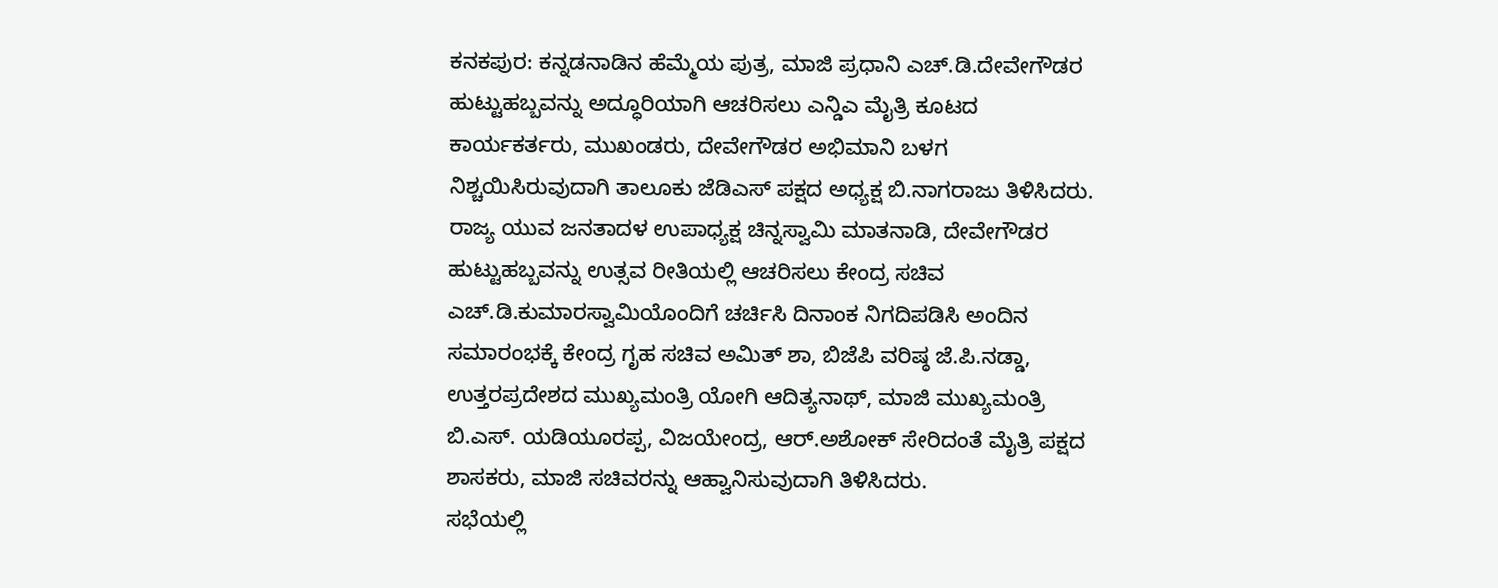ಕನಕಪುರ: ಕನ್ನಡನಾಡಿನ ಹೆಮ್ಮೆಯ ಪುತ್ರ, ಮಾಜಿ ಪ್ರಧಾನಿ ಎಚ್.ಡಿ.ದೇವೇಗೌಡರ ಹುಟ್ಟುಹಬ್ಬವನ್ನು ಅದ್ಧೂರಿಯಾಗಿ ಆಚರಿಸಲು ಎನ್ಡಿಎ ಮೈತ್ರಿ ಕೂಟದ ಕಾರ್ಯಕರ್ತರು, ಮುಖಂಡರು, ದೇವೇಗೌಡರ ಅಭಿಮಾನಿ ಬಳಗ ನಿಶ್ಚಯಿಸಿರುವುದಾಗಿ ತಾಲೂಕು ಜೆಡಿಎಸ್ ಪಕ್ಷದ ಅಧ್ಯಕ್ಷ ಬಿ.ನಾಗರಾಜು ತಿಳಿಸಿದರು.
ರಾಜ್ಯ ಯುವ ಜನತಾದಳ ಉಪಾಧ್ಯಕ್ಷ ಚಿನ್ನಸ್ವಾಮಿ ಮಾತನಾಡಿ, ದೇವೇಗೌಡರ ಹುಟ್ಟುಹಬ್ಬವನ್ನು ಉತ್ಸವ ರೀತಿಯಲ್ಲಿ ಆಚರಿಸಲು ಕೇಂದ್ರ ಸಚಿವ ಎಚ್.ಡಿ.ಕುಮಾರಸ್ವಾಮಿಯೊಂದಿಗೆ ಚರ್ಚಿಸಿ ದಿನಾಂಕ ನಿಗದಿಪಡಿಸಿ ಅಂದಿನ ಸಮಾರಂಭಕ್ಕೆ ಕೇಂದ್ರ ಗೃಹ ಸಚಿವ ಅಮಿತ್ ಶಾ, ಬಿಜೆಪಿ ವರಿಷ್ಠ ಜೆ.ಪಿ.ನಡ್ಡಾ, ಉತ್ತರಪ್ರದೇಶದ ಮುಖ್ಯಮಂತ್ರಿ ಯೋಗಿ ಆದಿತ್ಯನಾಥ್, ಮಾಜಿ ಮುಖ್ಯಮಂತ್ರಿ ಬಿ.ಎಸ್. ಯಡಿಯೂರಪ್ಪ, ವಿಜಯೇಂದ್ರ, ಆರ್.ಅಶೋಕ್ ಸೇರಿದಂತೆ ಮೈತ್ರಿ ಪಕ್ಷದ ಶಾಸಕರು, ಮಾಜಿ ಸಚಿವರನ್ನು ಆಹ್ವಾನಿಸುವುದಾಗಿ ತಿಳಿಸಿದರು.
ಸಭೆಯಲ್ಲಿ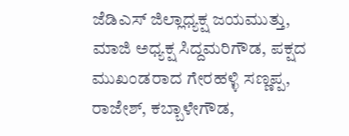ಜೆಡಿಎಸ್ ಜಿಲ್ಲಾಧ್ಯಕ್ಷ ಜಯಮುತ್ತು, ಮಾಜಿ ಅಧ್ಯಕ್ಷ ಸಿದ್ದಮರಿಗೌಡ, ಪಕ್ಷದ ಮುಖಂಡರಾದ ಗೇರಹಳ್ಳಿ ಸಣ್ಣಪ್ಪ, ರಾಜೇಶ್, ಕಬ್ಬಾಳೇಗೌಡ,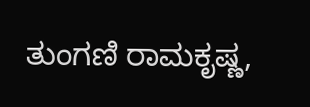ತುಂಗಣಿ ರಾಮಕೃಷ್ಣ,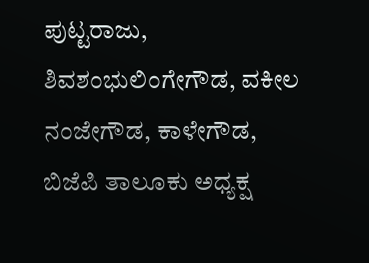ಪುಟ್ಟರಾಜು, ಶಿವಶಂಭುಲಿಂಗೇಗೌಡ, ವಕೀಲ ನಂಜೇಗೌಡ, ಕಾಳೇಗೌಡ, ಬಿಜೆಪಿ ತಾಲೂಕು ಅಧ್ಯಕ್ಷ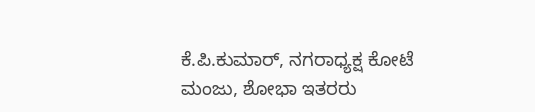ಕೆ.ಪಿ.ಕುಮಾರ್, ನಗರಾಧ್ಯಕ್ಷ ಕೋಟೆ ಮಂಜು, ಶೋಭಾ ಇತರರು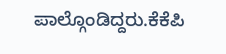ಪಾಲ್ಗೊಂಡಿದ್ದರು.ಕೆಕೆಪಿ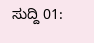ಸುದ್ದಿ 01: